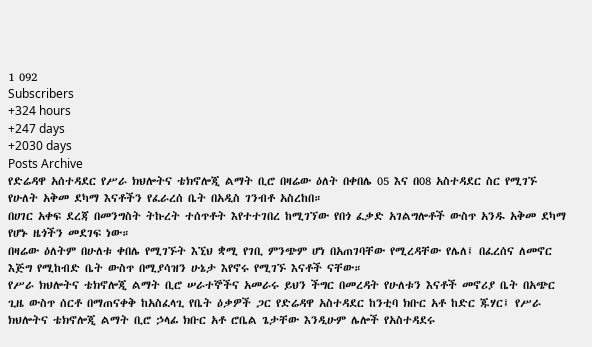1 092
Subscribers
+324 hours
+247 days
+2030 days
Posts Archive
የድሬዳዋ አሰተዳደር የሥራ ክህሎትና ቴክኖሎጂ ልማት ቢሮ በዛሬው ዕለት በቀበሌ 05 እና በ08 አስተዳደር ስር የሚገኙ የሁለት አቅመ ደካማ እናቶችን የፈራረሰ ቤት በአዲስ ገንብቶ አስረከበ።
በሀገር አቀፍ ደረጃ በመንግስት ትኩረት ተሰጥቶት እየተተገበረ ከሚገኘው የበጎ ፈቃድ አገልግሎቶች ውስጥ አንዱ አቅመ ደካማ የሆኑ ዜጎችን መደገፍ ነው።
በዛሬው ዕለትም በሁለቱ ቀበሌ የሚገኙት እኚህ ቋሚ የገቢ ምንጭም ሆነ በአጠገባቸው የሚረዳቸው የሌለ፤ በፈረሰና ለመኖር እጅግ የሚከብድ ቤት ውስጥ በሚያሳዝን ሁኔታ እየኖሩ የሚገኙ እናቶች ናቸው።
የሥራ ክህሎትና ቴክኖሎጂ ልማት ቢሮ ሠራተኞችና አመራሩ ይህን ችግር በመረዳት የሁለቱን እናቶች መኖሪያ ቤት በአጭር ጊዜ ውስጥ ሰርቶ በማጠናቀቅ ከአስፈላጊ የቤት ዕቃዎች ጋር የድሬዳዋ አስተዳደር ከንቲባ ክቡር አቶ ከድር ጁሃር፤ የሥራ ክህሎትና ቴክኖሎጂ ልማት ቢሮ ኃላፊ ክቡር አቶ ሮቤል ጌታቸው እንዲሁም ሌሎች የአስተዳደሩ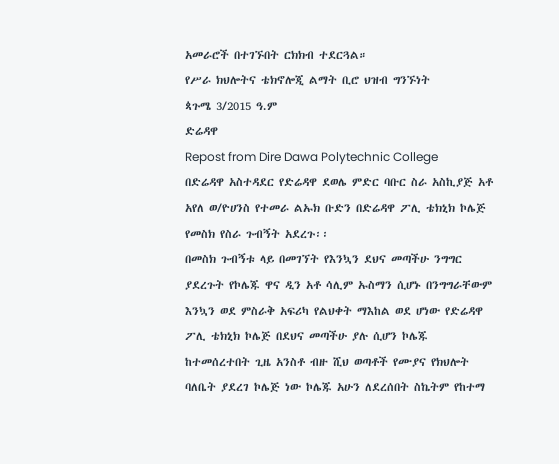አመራሮች በተገኙበት ርክክብ ተደርጓል።
የሥራ ክህሎትና ቴክኖሎጂ ልማት ቢሮ ህዝብ ግንኙነት
ጳጉሜ 3/2015 ዓ.ም
ድሬዳዋ
Repost from Dire Dawa Polytechnic College
በድሬዳዋ አስተዳደር የድሬዳዋ ደወሌ ምድር ባቡር ስራ አስኪያጅ አቶ አየለ ወ/ዮሀንስ የተመራ ልኡክ ቡድን በድሬዳዋ ፖሊ ቴክኒክ ኮሌጅ የመስክ የስራ ጉብኝት አደረጉ፡፡
በመስክ ጉብኝቱ ላይ በመገኘት የእንኳን ደህና መጣችሁ ንግግር ያደረጉት የኮሌጁ ዋና ዲን አቶ ሳሊም ኡስማን ሲሆኑ በንግግራቸውም እንኳን ወደ ምስራቅ አፍሪካ የልህቀት ማእከል ወደ ሆነው የድሬዳዋ ፖሊ ቴክኒክ ኮሌጅ በደህና መጣችሁ ያሉ ሲሆን ኮሌጁ ከተመሰረተበት ጊዜ አንስቶ ብዙ ሺህ ወጣቶች የሙያና የክህሎት ባለቤት ያደረገ ኮሌጅ ነው ኮሌጁ አሁን ለደረሰበት ስኬትም የከተማ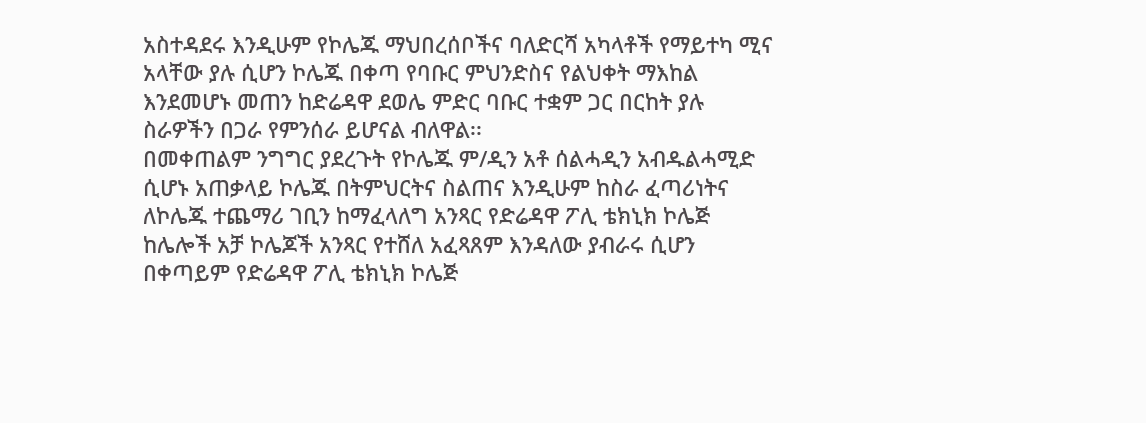አስተዳደሩ እንዲሁም የኮሌጁ ማህበረሰቦችና ባለድርሻ አካላቶች የማይተካ ሚና አላቸው ያሉ ሲሆን ኮሌጁ በቀጣ የባቡር ምህንድስና የልህቀት ማእከል እንደመሆኑ መጠን ከድሬዳዋ ደወሌ ምድር ባቡር ተቋም ጋር በርከት ያሉ ስራዎችን በጋራ የምንሰራ ይሆናል ብለዋል፡፡
በመቀጠልም ንግግር ያደረጉት የኮሌጁ ም/ዲን አቶ ሰልሓዲን አብዱልሓሚድ ሲሆኑ አጠቃላይ ኮሌጁ በትምህርትና ስልጠና እንዲሁም ከስራ ፈጣሪነትና ለኮሌጁ ተጨማሪ ገቢን ከማፈላለግ አንጻር የድሬዳዋ ፖሊ ቴክኒክ ኮሌጅ ከሌሎች አቻ ኮሌጆች አንጻር የተሸለ አፈጻጸም እንዳለው ያብራሩ ሲሆን በቀጣይም የድሬዳዋ ፖሊ ቴክኒክ ኮሌጅ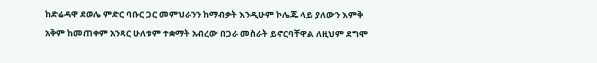ከድሬዳዋ ደወሌ ምድር ባቡር ጋር መምህራንን ከማብቃት እንዲሁም ኮሌጁ ላይ ያለውን እምቅ አቅም ከመጠቀም አንጻር ሁለቱም ተቋማት አብረው በጋራ መስራት ይኖርባቸዋል ለዚህም ደግሞ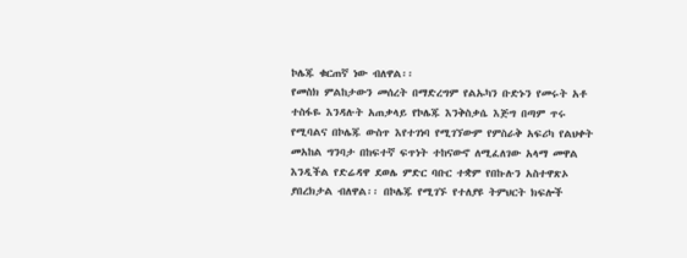ኮሌጁ ቁርጠኛ ነው ብለዋል፡፡
የመስክ ምልከታውን መሰረት በማድረግም የልኡካን ቡድኑን የመሩት አቶ ተስፋዬ እንዳሉት አጠቃላይ የኮሌጁ እንቅስቃሴ እጅግ በጣም ጥሩ የሚባልና በኮሌጁ ውስጥ እየተገነባ የሚገኘውም የምስራቅ አፍሪካ የልህቀት መአከል ግንባታ በከፍተኛ ፍጥነት ተከናውኖ ለሚፈለገው አላማ መዋል እንዲችል የድሬዳዋ ደወሌ ምድር ባቡር ተቋም የበኩሉን አስተዋጽኦ ያበረክታል ብለዋል፡፡ በኮሌጁ የሚገኙ የተለያዩ ትምህርት ክፍሎች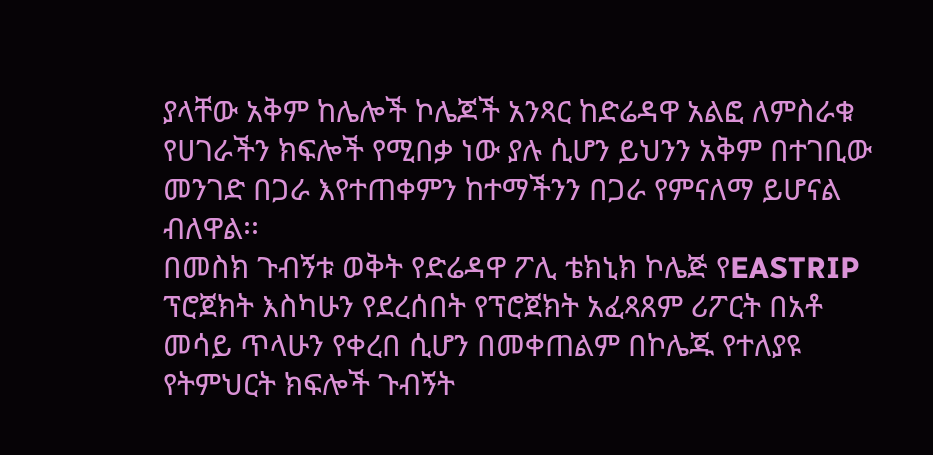ያላቸው አቅም ከሌሎች ኮሌጆች አንጻር ከድሬዳዋ አልፎ ለምስራቁ የሀገራችን ክፍሎች የሚበቃ ነው ያሉ ሲሆን ይህንን አቅም በተገቢው መንገድ በጋራ እየተጠቀምን ከተማችንን በጋራ የምናለማ ይሆናል ብለዋል፡፡
በመስክ ጉብኝቱ ወቅት የድሬዳዋ ፖሊ ቴክኒክ ኮሌጅ የEASTRIP ፕሮጀክት እስካሁን የደረሰበት የፕሮጀክት አፈጻጸም ሪፖርት በአቶ መሳይ ጥላሁን የቀረበ ሲሆን በመቀጠልም በኮሌጁ የተለያዩ የትምህርት ክፍሎች ጉብኝት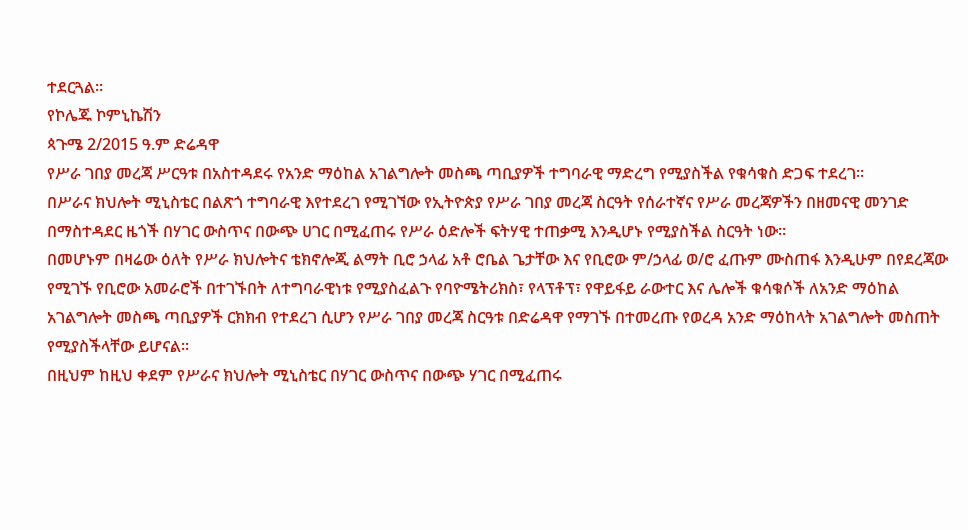ተደርጓል፡፡
የኮሌጁ ኮምኒኬሽን
ጳጉሜ 2/2015 ዓ.ም ድሬዳዋ
የሥራ ገበያ መረጃ ሥርዓቱ በአስተዳደሩ የአንድ ማዕከል አገልግሎት መስጫ ጣቢያዎች ተግባራዊ ማድረግ የሚያስችል የቁሳቁስ ድጋፍ ተደረገ።
በሥራና ክህሎት ሚኒስቴር በልጽጎ ተግባራዊ እየተደረገ የሚገኘው የኢትዮጵያ የሥራ ገበያ መረጃ ስርዓት የሰራተኛና የሥራ መረጃዎችን በዘመናዊ መንገድ በማስተዳደር ዜጎች በሃገር ውስጥና በውጭ ሀገር በሚፈጠሩ የሥራ ዕድሎች ፍትሃዊ ተጠቃሚ እንዲሆኑ የሚያስችል ስርዓት ነው።
በመሆኑም በዛሬው ዕለት የሥራ ክህሎትና ቴክኖሎጂ ልማት ቢሮ ኃላፊ አቶ ሮቤል ጌታቸው እና የቢሮው ም/ኃላፊ ወ/ሮ ፈጡም ሙስጠፋ እንዲሁም በየደረጃው የሚገኙ የቢሮው አመራሮች በተገኙበት ለተግባራዊነቱ የሚያስፈልጉ የባዮሜትሪክስ፣ የላፕቶፕ፣ የዋይፋይ ራውተር እና ሌሎች ቁሳቁሶች ለአንድ ማዕከል አገልግሎት መስጫ ጣቢያዎች ርክክብ የተደረገ ሲሆን የሥራ ገበያ መረጃ ስርዓቱ በድሬዳዋ የማገኙ በተመረጡ የወረዳ አንድ ማዕከላት አገልግሎት መስጠት የሚያስችላቸው ይሆናል።
በዚህም ከዚህ ቀደም የሥራና ክህሎት ሚኒስቴር በሃገር ውስጥና በውጭ ሃገር በሚፈጠሩ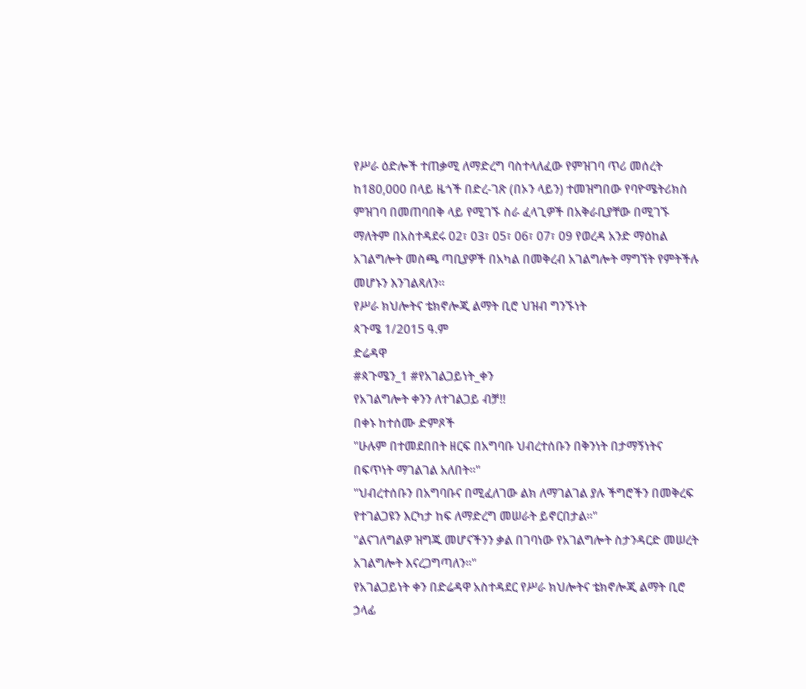የሥራ ዕድሎች ተጠቃሚ ለማድረግ ባስተላለፈው የምዝገባ ጥሪ መሰረት ከ180,000 በላይ ዜጎች በድረ-ገጽ (በኦን ላይን) ተመዝግበው የባዮሜትሪክስ ምዝገባ በመጠባበቅ ላይ የሚገኙ ስራ ፈላጊዎች በአቅራቢያቸው በሚገኙ ማለትም በአስተዳደሩ 02፣ 03፣ 05፣ 06፣ 07፣ 09 የወረዳ አንድ ማዕከል አገልግሎት መስጫ ጣቢያዎች በአካል በመቅረብ አገልግሎት ማግኘት የምትችሉ መሆኑን እንገልጻለን።
የሥራ ክህሎትና ቴክኖሎጂ ልማት ቢሮ ህዝብ ግንኙነት
ጳጉሜ 1/2015 ዓ.ም
ድሬዳዋ
#ጳጉሜን_1 #የአገልጋይነት_ቀን
የአገልግሎት ቀንን ለተገልጋይ ብቻ!!
በቀኑ ከተሰሙ ድምጾች
"ሁሉም በተመደበበት ዘርፍ በአግባቡ ህብረተሰቡን በቅንነት በታማኝነትና በፍጥነት ማገልገል አለበት።"
"ህብረተሰቡን በአግባቡና በሚፈለገው ልክ ለማገልገል ያሉ ችግሮችን በመቅረፍ የተገልጋዩን እርካታ ከፍ ለማድረግ መሠራት ይኖርበታል።"
"ልናገለግልዎ ዝግጁ መሆናችንን ቃል በገባነው የአገልግሎት ስታንዳርድ መሠረት አገልግሎት እናረጋግጣለን።"
የአገልጋይነት ቀን በድሬዳዋ አስተዳደር የሥራ ክህሎትና ቴክኖሎጂ ልማት ቢሮ ኃላፊ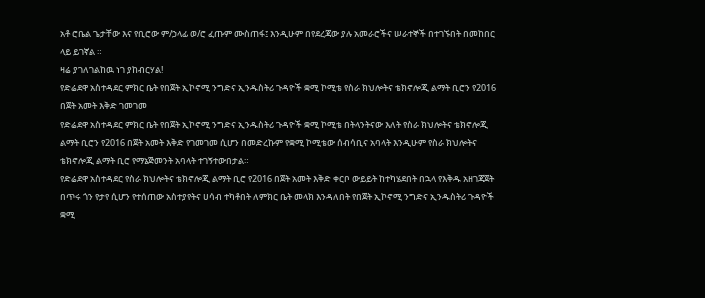አቶ ሮቤል ጌታቸው እና የቢሮው ም/ኃላፊ ወ/ሮ ፈጡም ሙስጠፋ፤ እንዲሁም በየደረጃው ያሉ አመራሮችና ሠራተኞች በተገኙበት በመከበር ላይ ይገኛል ።
ዛሬ ያገለገልከዉ ነገ ያከብርሃል!
የድሬደዋ አስተዳደር ምክር ቤት የበጀት ኢኮኖሚ ንግድና ኢንዱስትሪ ጉዳዮች ቋሚ ኮሚቴ የስራ ክህሎትና ቴክኖሎጂ ልማት ቢሮን የ2016 በጀት አመት እቅድ ገመገመ
የድሬደዋ አስተዳደር ምክር ቤት የበጀት ኢኮኖሚ ንግድና ኢንዱስትሪ ጉዳዮች ቋሚ ኮሚቴ በትላንትናው እለት የስራ ክህሎትና ቴክኖሎጂ ልማት ቢሮን የ2016 በጀት አመት እቅድ የገመገመ ሲሆን በመድረኩም የቋሚ ኮሚቴው ሰብሳቢና አባላት እንዲሁም የስራ ክህሎትና ቴክኖሎጂ ልማት ቢሮ የማኔጅመንት አባላት ተገኝተውበታል።
የድሬደዋ አስተዳደር የስራ ክህሎትና ቴክኖሎጂ ልማት ቢሮ የ2016 በጀት አመት እቅድ ቀርቦ ውይይት ከተካሄደበት በኋላ የእቅዱ አዘገጃጀት በጥሩ ጎን የታየ ሲሆን የተሰጠው አስተያየትና ሀሳብ ተካቶበት ለምክር ቤት መላክ እንዳለበት የበጀት ኢኮኖሚ ንግድና ኢንዱስትሪ ጉዳዮች ቋሚ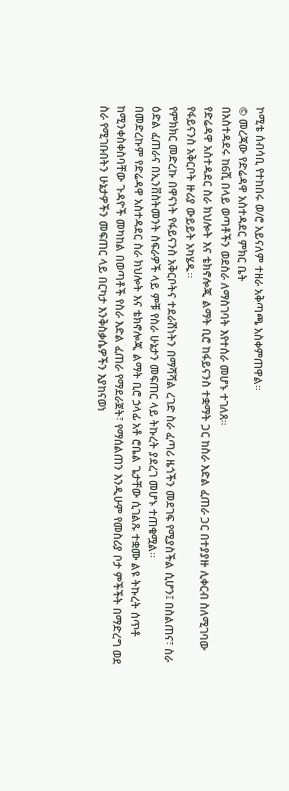ኮሚቴ ሰብሳቢ የተከበሩ ወ/ሮ አይናለም ተዘራ አቅጣጫ አስቀምጠዋል።
© መረጃው የድሬዳዋ አስተዳደር ምክር ቤት
በአስተዳደሩ ከ6ሺ በላይ ወጣቶችን ወደስራ ለማስገባት እየተሰራ መሆኑ ተገለጸ፡፡
የድሬዳዋ አስተዳደር ስራ ክህሎት እና ቴክኖሎጂ ልማት ቢሮ ከፋይናንስ ተቋማት ጋር ከስራ እድል ፈጠራ ጋር በተያያዙ ሊቀርብ ስለሚገባው የፋይናንስ አቅርቦት ዙሪያ ውይይት አካሄዱ፡፡
የምክክር መድረኩ በዋናነት የፋይናንስ አቅርቦትና ተደራሽነትን በማሻሻል ረገድ ስራ ፈጣሪ ዜጎችን መደገፍ የሚያስችል ሲሆን፤ በስልጠና፣ ስራ ዕድል ፈጠራና በኢንቨስትመንት ስፍራዎች ላይ ምቹ የስራ ሁኔታን መፍጠር ላይ ትኩረት ያደረገ መሆኑ ተጠቁሟል፡፡
በመድረኩም የድሬዳዋ አስተዳደር ስራ ክህሎት እና ቴክኖሎጂ ልማት ቢሮ ኃላፊ አቶ ሮቤል ጌታቸው ሲገልጹ ተቋሙ ልዩ ትኩረት ሰጥቶ ከሚንቀስቀስባቸው ጉዳዮች መካከል በወጣቶች የስራ እድል ፈጠራ የማደራጀት፣ የማሰልጠን እንዲሁም የመስሪያ ቦታ ምችችት በማድረግ ወደ ስራ የሚገቡበትን ሁኔታዎችን መፍጠር ላይ በርካታ እንቅስቃሴዎችን እያከናወነ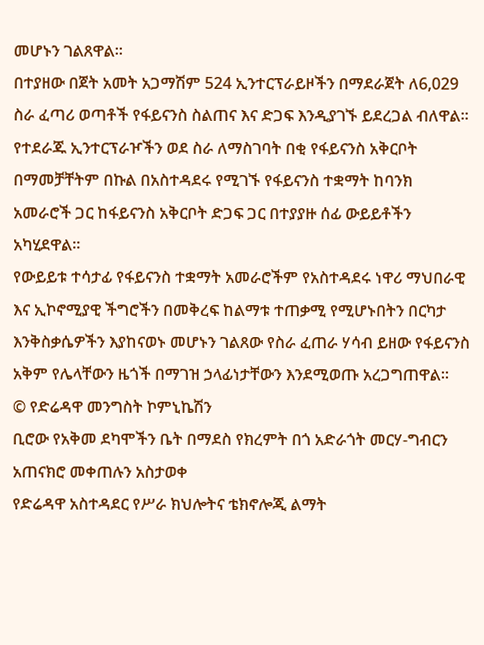መሆኑን ገልጸዋል፡፡
በተያዘው በጀት አመት አጋማሽም 524 ኢንተርፕራይዞችን በማደራጀት ለ6,029 ስራ ፈጣሪ ወጣቶች የፋይናንስ ስልጠና እና ድጋፍ እንዲያገኙ ይደረጋል ብለዋል፡፡
የተደራጁ ኢንተርፕራዦችን ወደ ስራ ለማስገባት በቂ የፋይናንስ አቅርቦት በማመቻቸትም በኩል በአስተዳደሩ የሚገኙ የፋይናንስ ተቋማት ከባንክ አመራሮች ጋር ከፋይናንስ አቅርቦት ድጋፍ ጋር በተያያዙ ሰፊ ውይይቶችን አካሂደዋል፡፡
የውይይቱ ተሳታፊ የፋይናንስ ተቋማት አመራሮችም የአስተዳደሩ ነዋሪ ማህበራዊ እና ኢኮኖሚያዊ ችግሮችን በመቅረፍ ከልማቱ ተጠቃሚ የሚሆኑበትን በርካታ እንቅስቃሴዎችን እያከናወኑ መሆኑን ገልጸው የስራ ፈጠራ ሃሳብ ይዘው የፋይናንስ አቅም የሌላቸውን ዜጎች በማገዝ ኃላፊነታቸውን እንደሚወጡ አረጋግጠዋል፡፡
© የድሬዳዋ መንግስት ኮምኒኬሽን
ቢሮው የአቅመ ደካሞችን ቤት በማደስ የክረምት በጎ አድራጎት መርሃ-ግብርን አጠናክሮ መቀጠሉን አስታወቀ
የድሬዳዋ አስተዳደር የሥራ ክህሎትና ቴክኖሎጂ ልማት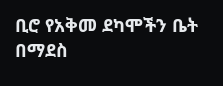ቢሮ የአቅመ ደካሞችን ቤት በማደስ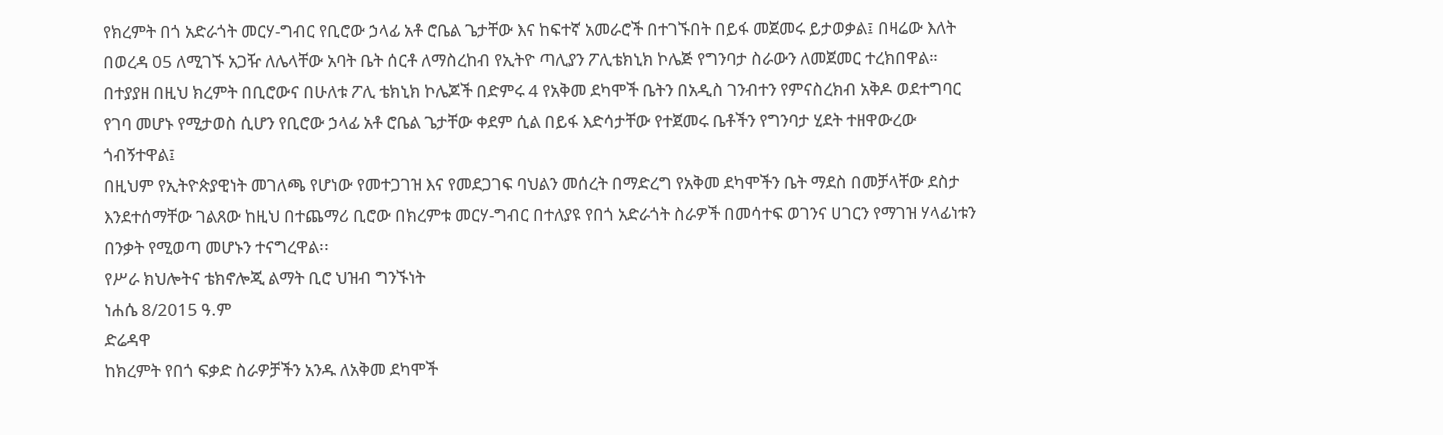የክረምት በጎ አድራጎት መርሃ-ግብር የቢሮው ኃላፊ አቶ ሮቤል ጌታቸው እና ከፍተኛ አመራሮች በተገኙበት በይፋ መጀመሩ ይታወቃል፤ በዛሬው እለት በወረዳ 05 ለሚገኙ አጋዥ ለሌላቸው አባት ቤት ሰርቶ ለማስረከብ የኢትዮ ጣሊያን ፖሊቴክኒክ ኮሌጅ የግንባታ ስራውን ለመጀመር ተረክበዋል።
በተያያዘ በዚህ ክረምት በቢሮውና በሁለቱ ፖሊ ቴክኒክ ኮሌጆች በድምሩ 4 የአቅመ ደካሞች ቤትን በአዲስ ገንብተን የምናስረክብ አቅዶ ወደተግባር የገባ መሆኑ የሚታወስ ሲሆን የቢሮው ኃላፊ አቶ ሮቤል ጌታቸው ቀደም ሲል በይፋ እድሳታቸው የተጀመሩ ቤቶችን የግንባታ ሂደት ተዘዋውረው ጎብኝተዋል፤
በዚህም የኢትዮጵያዊነት መገለጫ የሆነው የመተጋገዝ እና የመደጋገፍ ባህልን መሰረት በማድረግ የአቅመ ደካሞችን ቤት ማደስ በመቻላቸው ደስታ እንደተሰማቸው ገልጸው ከዚህ በተጨማሪ ቢሮው በክረምቱ መርሃ-ግብር በተለያዩ የበጎ አድራጎት ስራዎች በመሳተፍ ወገንና ሀገርን የማገዝ ሃላፊነቱን በንቃት የሚወጣ መሆኑን ተናግረዋል፡፡
የሥራ ክህሎትና ቴክኖሎጂ ልማት ቢሮ ህዝብ ግንኙነት
ነሐሴ 8/2015 ዓ.ም
ድሬዳዋ
ከክረምት የበጎ ፍቃድ ስራዎቻችን አንዱ ለአቅመ ደካሞች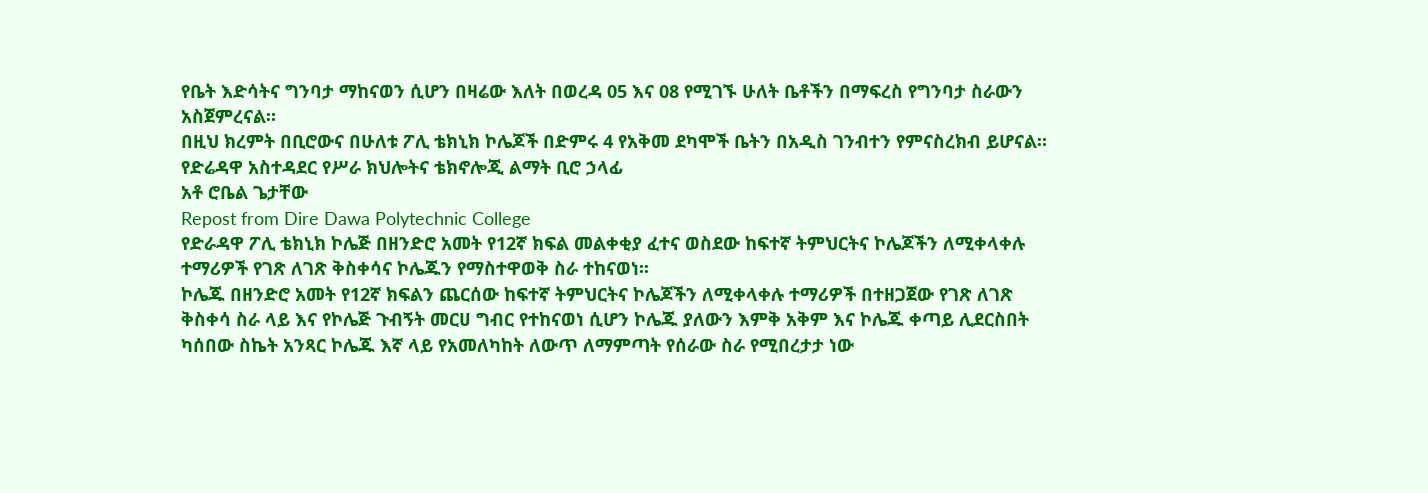የቤት እድሳትና ግንባታ ማከናወን ሲሆን በዛሬው እለት በወረዳ 05 እና 08 የሚገኙ ሁለት ቤቶችን በማፍረስ የግንባታ ስራውን አስጀምረናል።
በዚህ ክረምት በቢሮውና በሁለቱ ፖሊ ቴክኒክ ኮሌጆች በድምሩ 4 የአቅመ ደካሞች ቤትን በአዲስ ገንብተን የምናስረክብ ይሆናል።
የድሬዳዋ አስተዳደር የሥራ ክህሎትና ቴክኖሎጂ ልማት ቢሮ ኃላፊ
አቶ ሮቤል ጌታቸው
Repost from Dire Dawa Polytechnic College
የድራዳዋ ፖሊ ቴክኒክ ኮሌጅ በዘንድሮ አመት የ12ኛ ክፍል መልቀቂያ ፈተና ወስደው ከፍተኛ ትምህርትና ኮሌጆችን ለሚቀላቀሉ ተማሪዎች የገጽ ለገጽ ቅስቀሳና ኮሌጁን የማስተዋወቅ ስራ ተከናወነ፡፡
ኮሌጁ በዘንድሮ አመት የ12ኛ ክፍልን ጨርሰው ከፍተኛ ትምህርትና ኮሌጆችን ለሚቀላቀሉ ተማሪዎች በተዘጋጀው የገጽ ለገጽ ቅስቀሳ ስራ ላይ እና የኮሌጅ ጉብኝት መርሀ ግብር የተከናወነ ሲሆን ኮሌጁ ያለውን እምቅ አቅም እና ኮሌጁ ቀጣይ ሊደርስበት ካሰበው ስኬት አንጻር ኮሌጁ እኛ ላይ የአመለካከት ለውጥ ለማምጣት የሰራው ስራ የሚበረታታ ነው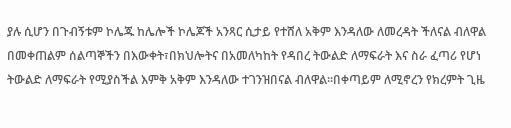ያሉ ሲሆን በጉብኝቱም ኮሌጁ ከሌሎች ኮሌጆች አንጻር ሲታይ የተሸለ አቅም እንዳለው ለመረዳት ችለናል ብለዋል በመቀጠልም ሰልጣኞችን በእውቀት፣በክህሎትና በአመለካከት የዳበረ ትውልድ ለማፍራት እና ስራ ፈጣሪ የሆነ ትውልድ ለማፍራት የሚያስችል እምቅ አቅም እንዳለው ተገንዝበናል ብለዋል፡፡በቀጣይም ለሚኖረን የክረምት ጊዜ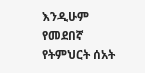እንዲሁም የመደበኛ የትምህርት ሰአት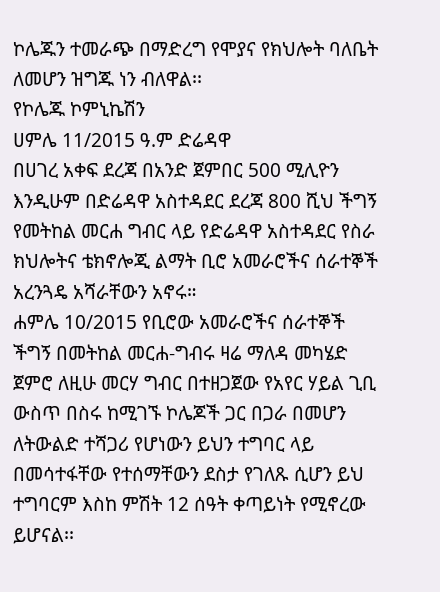ኮሌጁን ተመራጭ በማድረግ የሞያና የክህሎት ባለቤት ለመሆን ዝግጁ ነን ብለዋል፡፡
የኮሌጁ ኮምኒኬሽን
ሀምሌ 11/2015 ዓ.ም ድሬዳዋ
በሀገረ አቀፍ ደረጃ በአንድ ጀምበር 500 ሚሊዮን እንዲሁም በድሬዳዋ አስተዳደር ደረጃ 800 ሺህ ችግኝ የመትከል መርሐ ግብር ላይ የድሬዳዋ አስተዳደር የስራ ክህሎትና ቴክኖሎጂ ልማት ቢሮ አመራሮችና ሰራተኞች አረንጓዴ አሻራቸውን አኖሩ።
ሐምሌ 10/2015 የቢሮው አመራሮችና ሰራተኞች
ችግኝ በመትከል መርሐ-ግብሩ ዛሬ ማለዳ መካሄድ ጀምሮ ለዚሁ መርሃ ግብር በተዘጋጀው የአየር ሃይል ጊቢ ውስጥ በስሩ ከሚገኙ ኮሌጆች ጋር በጋራ በመሆን ለትውልድ ተሻጋሪ የሆነውን ይህን ተግባር ላይ በመሳተፋቸው የተሰማቸውን ደስታ የገለጹ ሲሆን ይህ ተግባርም እስከ ምሽት 12 ሰዓት ቀጣይነት የሚኖረው ይሆናል፡፡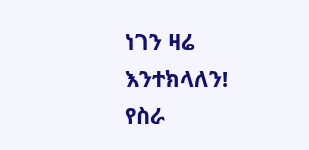ነገን ዛሬ እንተክላለን!
የስራ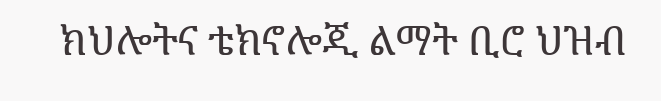ክህሎትና ቴክኖሎጂ ልማት ቢሮ ህዝብ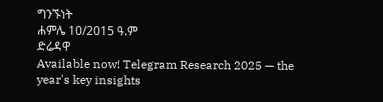ግንኙነት
ሐምሌ 10/2015 ዓ.ም
ድሬዳዋ
Available now! Telegram Research 2025 — the year's key insights